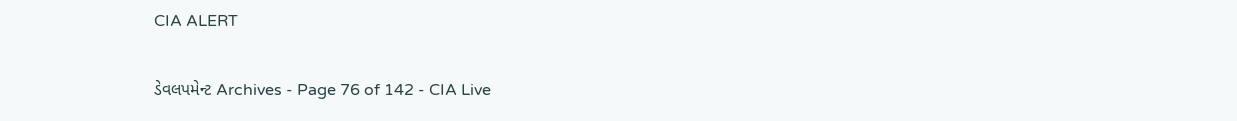CIA ALERT

ડેવલપમેન્ટ Archives - Page 76 of 142 - CIA Live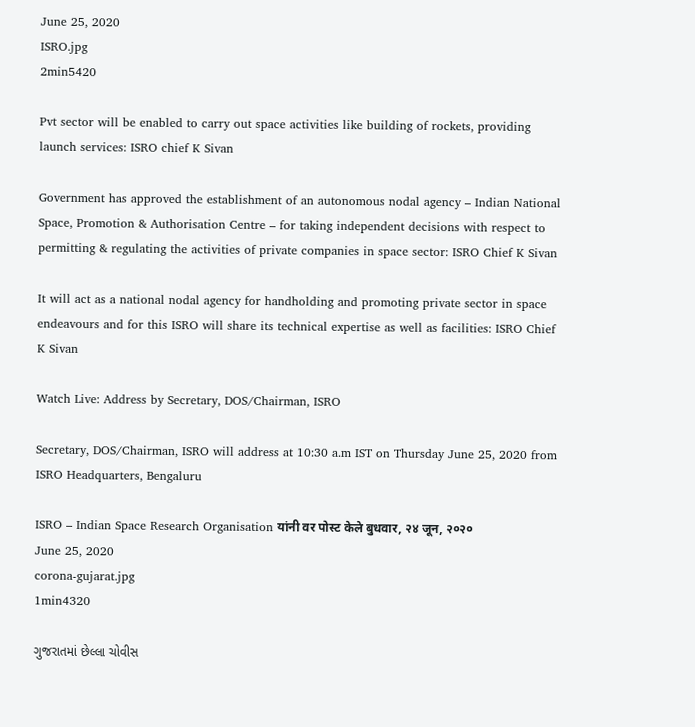June 25, 2020
ISRO.jpg
2min5420

Pvt sector will be enabled to carry out space activities like building of rockets, providing launch services: ISRO chief K Sivan

Government has approved the establishment of an autonomous nodal agency – Indian National Space, Promotion & Authorisation Centre – for taking independent decisions with respect to permitting & regulating the activities of private companies in space sector: ISRO Chief K Sivan

It will act as a national nodal agency for handholding and promoting private sector in space endeavours and for this ISRO will share its technical expertise as well as facilities: ISRO Chief K Sivan

Watch Live: Address by Secretary, DOS/Chairman, ISRO

Secretary, DOS/Chairman, ISRO will address at 10:30 a.m IST on Thursday June 25, 2020 from ISRO Headquarters, Bengaluru

ISRO – Indian Space Research Organisation यांनी वर पोस्ट केले बुधवार, २४ जून, २०२०
June 25, 2020
corona-gujarat.jpg
1min4320

ગુજરાતમાં છેલ્લા ચોવીસ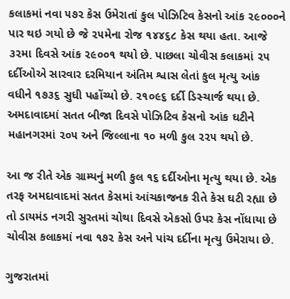કલાકમાં નવા ૫૭૨ કેસ ઉમેરાતાં કુલ પોઝિટિવ કેસનો આંક ૨૯૦૦૦ને પાર થઇ ગયો છે જે ૨૫મેના રોજ ૧૪૪૬૮ કેસ થયા હતા. આજે ૩૨મા દિવસે આંક ૨૯૦૦૧ થયો છે. પાછલા ચોવીસ કલાકમાં ૨૫ દર્દીઓએ સારવાર દરમિયાન અંતિમ શ્વાસ લેતાં કુલ મૃત્યુ આંક વધીને ૧૭૩૬ સુધી પહોંચ્યો છે. ૨૧૦૯૬ દર્દી ડિસ્ચાર્જ થયા છે. અમદાવાદમાં સતત બીજા દિવસે પોઝિટિવ કેસનો આંક ઘટીને મહાનગરમાં ૨૦૫ અને જિલ્લાના ૧૦ મળી કુલ ૨૨૫ થયો છે.

આ જ રીતે એક ગ્રામ્યનું મળી કુલ ૧૬ દર્દીઓના મૃત્યુ થયા છે. એક તરફ અમદાવાદમાં સતત કેસમાં આંચકાજનક રીતે કેસ ઘટી રહ્યા છે તો ડાયમંડ નગરી સુરતમાં ચોથા દિવસે એકસો ઉપર કેસ નોંધાયા છે ચોવીસ કલાકમાં નવા ૧૭૨ કેસ અને પાંચ દર્દીના મૃત્યુ ઉમેરાયા છે.

ગુજરાતમાં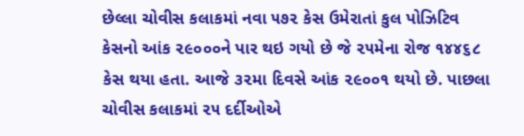છેલ્લા ચોવીસ કલાકમાં નવા ૫૭૨ કેસ ઉમેરાતાં કુલ પોઝિટિવ કેસનો આંક ૨૯૦૦૦ને પાર થઇ ગયો છે જે ૨૫મેના રોજ ૧૪૪૬૮ કેસ થયા હતા. આજે ૩૨મા દિવસે આંક ૨૯૦૦૧ થયો છે. પાછલા ચોવીસ કલાકમાં ૨૫ દર્દીઓએ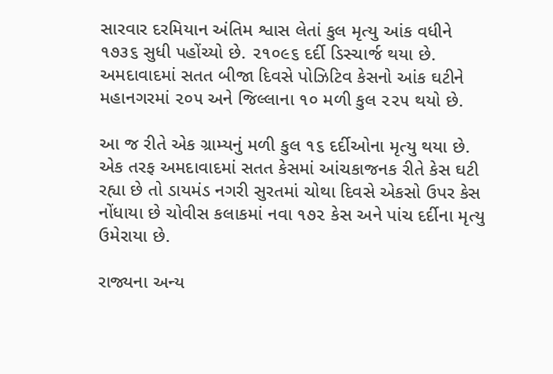સારવાર દરમિયાન અંતિમ શ્વાસ લેતાં કુલ મૃત્યુ આંક વધીને ૧૭૩૬ સુધી પહોંચ્યો છે. ૨૧૦૯૬ દર્દી ડિસ્ચાર્જ થયા છે. અમદાવાદમાં સતત બીજા દિવસે પોઝિટિવ કેસનો આંક ઘટીને મહાનગરમાં ૨૦૫ અને જિલ્લાના ૧૦ મળી કુલ ૨૨૫ થયો છે.

આ જ રીતે એક ગ્રામ્યનું મળી કુલ ૧૬ દર્દીઓના મૃત્યુ થયા છે. એક તરફ અમદાવાદમાં સતત કેસમાં આંચકાજનક રીતે કેસ ઘટી રહ્યા છે તો ડાયમંડ નગરી સુરતમાં ચોથા દિવસે એકસો ઉપર કેસ નોંધાયા છે ચોવીસ કલાકમાં નવા ૧૭૨ કેસ અને પાંચ દર્દીના મૃત્યુ ઉમેરાયા છે.

રાજ્યના અન્ય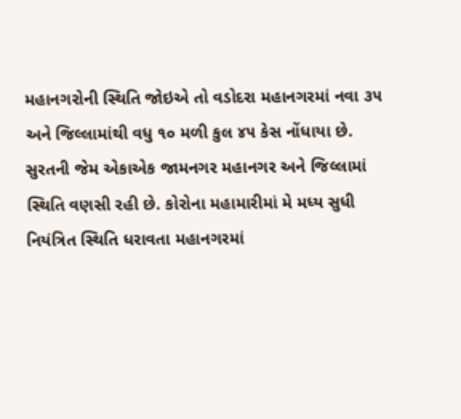મહાનગરોની સ્થિતિ જોઇએ તો વડોદરા મહાનગરમાં નવા ૩૫ અને જિલ્લામાંથી વધુ ૧૦ મળી કુલ ૪૫ કેસ નોંધાયા છે. સુરતની જેમ એકાએક જામનગર મહાનગર અને જિલ્લામાં સ્થિતિ વણસી રહી છે. કોરોના મહામારીમાં મે મધ્ય સુધી નિયંત્રિત સ્થિતિ ધરાવતા મહાનગરમાં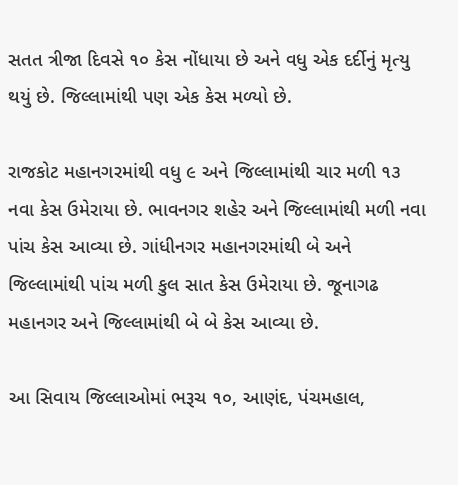સતત ત્રીજા દિવસે ૧૦ કેસ નોંધાયા છે અને વધુ એક દર્દીનું મૃત્યુ થયું છે. જિલ્લામાંથી પણ એક કેસ મળ્યો છે.

રાજકોટ મહાનગરમાંથી વધુ ૯ અને જિલ્લામાંથી ચાર મળી ૧૩ નવા કેસ ઉમેરાયા છે. ભાવનગર શહેર અને જિલ્લામાંથી મળી નવા પાંચ કેસ આવ્યા છે. ગાંધીનગર મહાનગરમાંથી બે અને જિલ્લામાંથી પાંચ મળી કુલ સાત કેસ ઉમેરાયા છે. જૂનાગઢ મહાનગર અને જિલ્લામાંથી બે બે કેસ આવ્યા છે.

આ સિવાય જિલ્લાઓમાં ભરૂચ ૧૦, આણંદ, પંચમહાલ,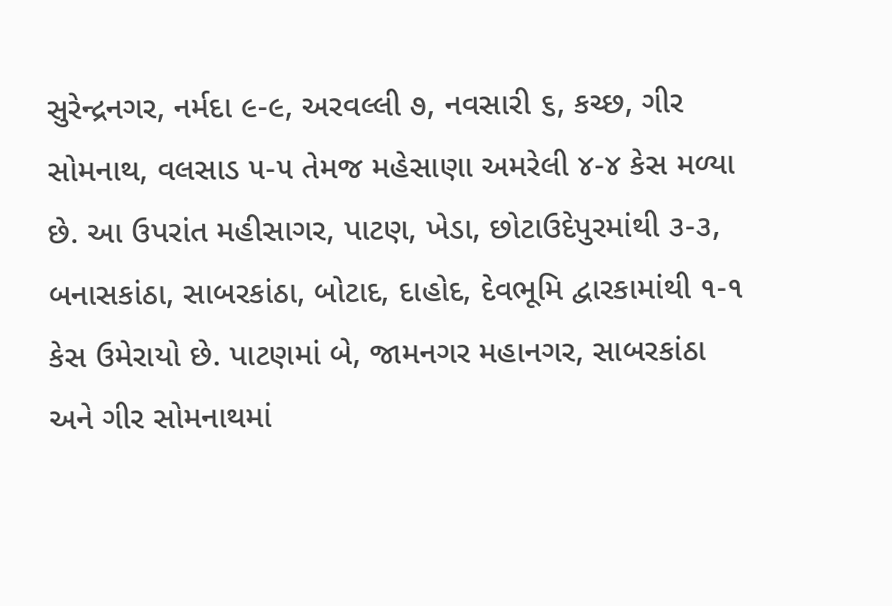સુરેન્દ્રનગર, નર્મદા ૯-૯, અરવલ્લી ૭, નવસારી ૬, કચ્છ, ગીર સોમનાથ, વલસાડ ૫-૫ તેમજ મહેસાણા અમરેલી ૪-૪ કેસ મળ્યા છે. આ ઉપરાંત મહીસાગર, પાટણ, ખેડા, છોટાઉદેપુરમાંથી ૩-૩, બનાસકાંઠા, સાબરકાંઠા, બોટાદ, દાહોદ, દેવભૂમિ દ્વારકામાંથી ૧-૧ કેસ ઉમેરાયો છે. પાટણમાં બે, જામનગર મહાનગર, સાબરકાંઠા અને ગીર સોમનાથમાં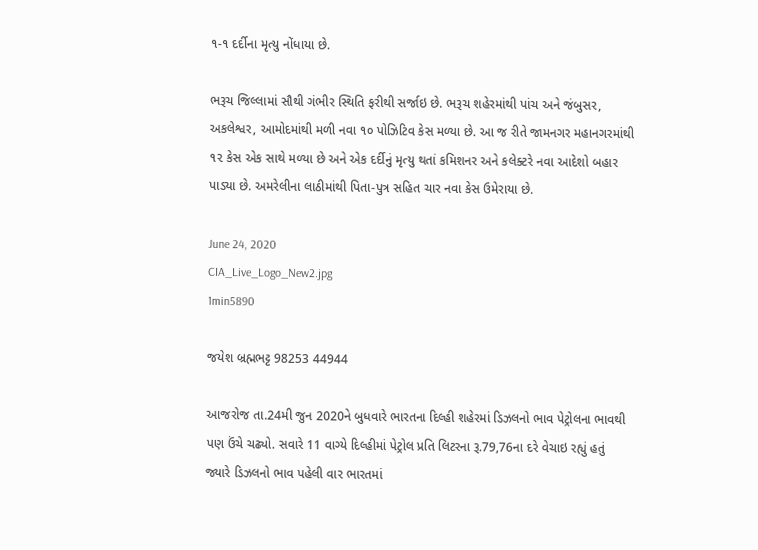૧-૧ દર્દીના મૃત્યુ નોંધાયા છે.

ભરૂચ જિલ્લામાં સૌથી ગંભીર સ્થિતિ ફરીથી સર્જાઇ છે. ભરૂચ શહેરમાંથી પાંચ અને જંબુસર, અકલેશ્વર, આમોદમાંથી મળી નવા ૧૦ પોઝિટિવ કેસ મળ્યા છે. આ જ રીતે જામનગર મહાનગરમાંથી ૧૨ કેસ એક સાથે મળ્યા છે અને એક દર્દીનું મૃત્યુ થતાં કમિશનર અને કલેક્ટરે નવા આદેશો બહાર પાડ્યા છે. અમરેલીના લાઠીમાંથી પિતા-પુત્ર સહિત ચાર નવા કેસ ઉમેરાયા છે.

June 24, 2020
CIA_Live_Logo_New2.jpg
1min5890

જયેશ બ્રહ્મભટ્ટ 98253 44944

આજરોજ તા.24મી જુન 2020ને બુધવારે ભારતના દિલ્હી શહેરમાં ડિઝલનો ભાવ પેટ્રોલના ભાવથી પણ ઉંચે ચઢ્યો. સવારે 11 વાગ્યે દિલ્હીમાં પેટ્રોલ પ્રતિ લિટરના રૂ.79,76ના દરે વેચાઇ રહ્યું હતું જ્યારે ડિઝલનો ભાવ પહેલી વાર ભારતમાં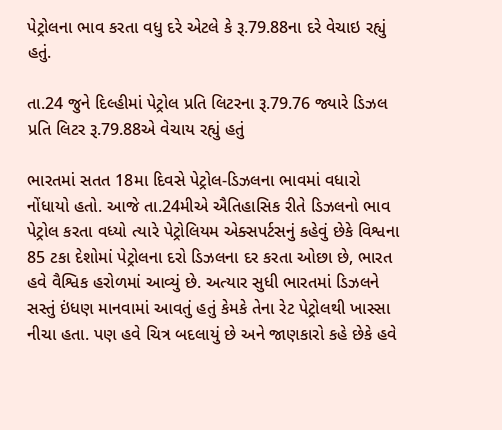પેટ્રોલના ભાવ કરતા વધુ દરે એટલે કે રૂ.79.88ના દરે વેચાઇ રહ્યું હતું.

તા.24 જુને દિલ્હીમાં પેટ્રોલ પ્રતિ લિટરના રૂ.79.76 જ્યારે ડિઝલ પ્રતિ લિટર રૂ.79.88એ વેચાય રહ્યું હતું

ભારતમાં સતત 18મા દિવસે પેટ્રોલ-ડિઝલના ભાવમાં વધારો નોંધાયો હતો. આજે તા.24મીએ ઐતિહાસિક રીતે ડિઝલનો ભાવ પેટ્રોલ કરતા વધ્યો ત્યારે પેટ્રોલિયમ એક્સપર્ટસનું કહેવું છેકે વિશ્વના 85 ટકા દેશોમાં પેટ્રોલના દરો ડિઝલના દર કરતા ઓછા છે, ભારત હવે વૈશ્વિક હરોળમાં આવ્યું છે. અત્યાર સુધી ભારતમાં ડિઝલને સસ્તું ઇંધણ માનવામાં આવતું હતું કેમકે તેના રેટ પેટ્રોલથી ખાસ્સા નીચા હતા. પણ હવે ચિત્ર બદલાયું છે અને જાણકારો કહે છેકે હવે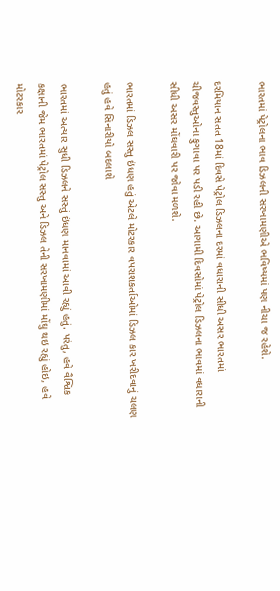ભારતમાં પેટ્રોલના ભાવ ડિઝલની સરખામણીએ ભવિષ્યમાં પણ નીચા જ રહેશે.

દરમિયાન સતત 18માં દિવસે પેટ્રોલ ડિઝલના દરમાં વધારાની સીધી અસર ભારતમાં ચીજવસ્તુઓના ફુગાવા પર પડી રહી છે. આગામી દિવસોમાં પેટ્રોલ ડિઝલના ભાવમાં વધારાની સીધી અસર મોંઘવારી પર જોવા મળશે.

ભારતમાં ડિઝલ સસ્તુ ઇંધણ હતું એટલે મોટરકાર વપરાશકર્તાઓમાં ડિઝલ કાર ખરીદવાનું ચલણ હતું હવે સિનારીયો બદલાશે

ભારતમાં અત્યાર સુધી ડિઝલને સસ્તું ઇંધણ માનવામાં આવી રહ્યું હતું. પરંતુ, હવે વૈશ્વિક કક્ષાની જેમ ભારતમાં પેટ્રોલ સસ્તુ અને ડિઝલ તેની સરખામણીમાં મોંઘુ થઇ રહ્યું હોઇ, હવે મોટરકાર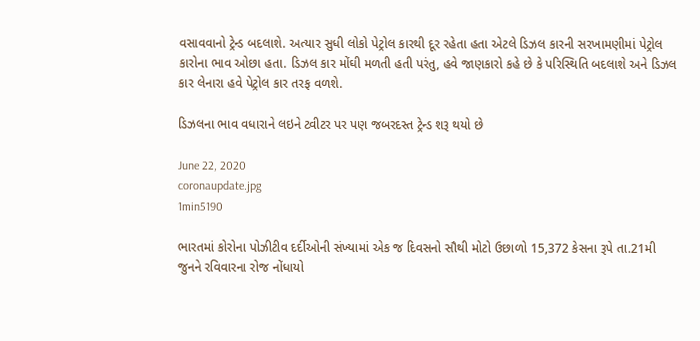વસાવવાનો ટ્રેન્ડ બદલાશે. અત્યાર સુધી લોકો પેટ્રોલ કારથી દૂર રહેતા હતા એટલે ડિઝલ કારની સરખામણીમાં પેટ્રોલ કારોના ભાવ ઓછા હતા. ડિઝલ કાર મોંઘી મળતી હતી પરંતુ, હવે જાણકારો કહે છે કે પરિસ્થિતિ બદલાશે અને ડિઝલ કાર લેનારા હવે પેટ્રોલ કાર તરફ વળશે.

ડિઝલના ભાવ વધારાને લઇને ટ્વીટર પર પણ જબરદસ્ત ટ્રેન્ડ શરૂ થયો છે

June 22, 2020
coronaupdate.jpg
1min5190

ભારતમાં કોરોના પોઝીટીવ દર્દીઓની સંખ્યામાં એક જ દિવસનો સૌથી મોટો ઉછાળો 15,372 કેસના રૂપે તા.21મી જુનને રવિવારના રોજ નોંધાયો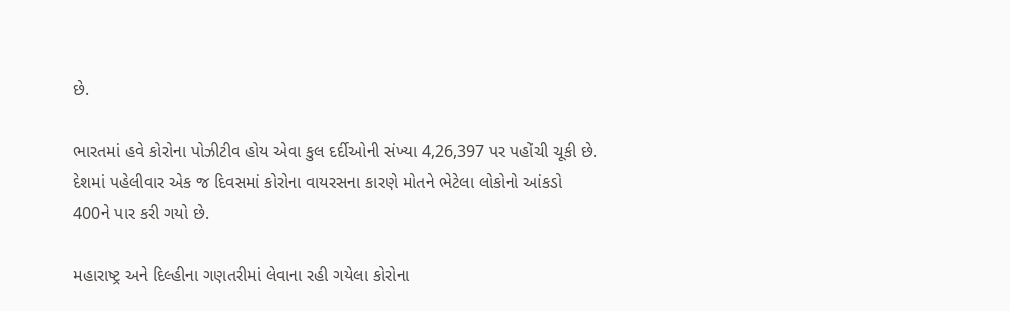છે.

ભારતમાં હવે કોરોના પોઝીટીવ હોય એવા કુલ દર્દીઓની સંખ્યા 4,26,397 પર પહોંચી ચૂકી છે. દેશમાં પહેલીવાર એક જ દિવસમાં કોરોના વાયરસના કારણે મોતને ભેટેલા લોકોનો આંકડો 400ને પાર કરી ગયો છે.

મહારાષ્ટ્ર અને દિલ્હીના ગણતરીમાં લેવાના રહી ગયેલા કોરોના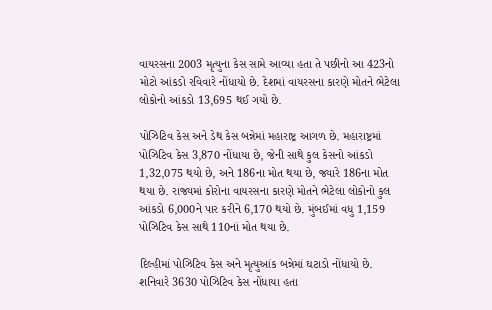વાયરસના 2003 મૃત્યુના કેસ સામે આવ્યા હતા તે પછીનો આ 423નો મોટો આંકડો રવિવારે નોંધાયો છે. દેશમાં વાયરસના કારણે મોતને ભેટેલા લોકોનો આંકડો 13,695 થઈ ગયો છે.

પોઝિટિવ કેસ અને ડેથ કેસ બન્નેમાં મહારાષ્ટ્ર આગળ છે. મહારાષ્ટ્રમાં પોઝિટિવ કેસ 3,870 નોંધાયા છે, જેની સાથે કુલ કેસનો આંકડો 1,32,075 થયો છે, અને 186ના મોત થયા છે, જ્યારે 186ના મોત થયા છે. રાજ્યમાં કોરોના વાયરસના કારણે મોતને ભેટેલા લોકોનો કુલ આંકડો 6,000ને પાર કરીને 6,170 થયો છે. મુંબઈમાં વધુ 1,159 પોઝિટિવ કેસ સાથે 110નાં મોત થયા છે.

દિલ્હીમાં પોઝિટિવ કેસ અને મૃત્યુઆંક બન્નેમાં ઘટાડો નોંધાયો છે. શનિવારે 3630 પોઝિટિવ કેસ નોંધાયા હતા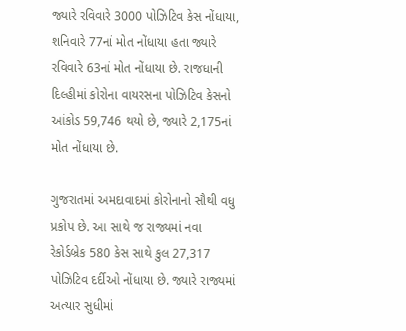જ્યારે રવિવારે 3000 પોઝિટિવ કેસ નોંધાયા, શનિવારે 77નાં મોત નોંધાયા હતા જ્યારે રવિવારે 63નાં મોત નોંધાયા છે. રાજધાની દિલ્હીમાં કોરોના વાયરસના પોઝિટિવ કેસનો આંકોડ 59,746 થયો છે, જ્યારે 2,175નાં મોત નોંધાયા છે.

ગુજરાતમાં અમદાવાદમાં કોરોનાનો સૌથી વધુ પ્રકોપ છે. આ સાથે જ રાજ્યમાં નવા રેકોર્ડબ્રેક 580 કેસ સાથે કુલ 27,317 પોઝિટિવ દર્દીઓ નોંધાયા છે. જ્યારે રાજ્યમાં અત્યાર સુધીમાં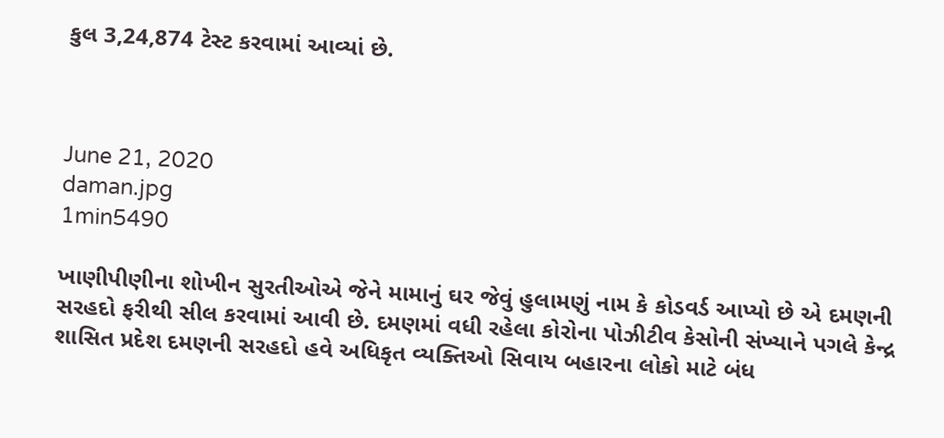કુલ 3,24,874 ટેસ્ટ કરવામાં આવ્યાં છે.



June 21, 2020
daman.jpg
1min5490

ખાણીપીણીના શોખીન સુરતીઓએ જેને મામાનું ઘર જેવું હુલામણું નામ કે કોડવર્ડ આપ્યો છે એ દમણની સરહદો ફરીથી સીલ કરવામાં આવી છે. દમણમાં વધી રહેલા કોરોના પોઝીટીવ કેસોની સંખ્યાને પગલે કેન્દ્ર શાસિત પ્રદેશ દમણની સરહદો હવે અધિકૃત વ્યક્તિઓ સિવાય બહારના લોકો માટે બંધ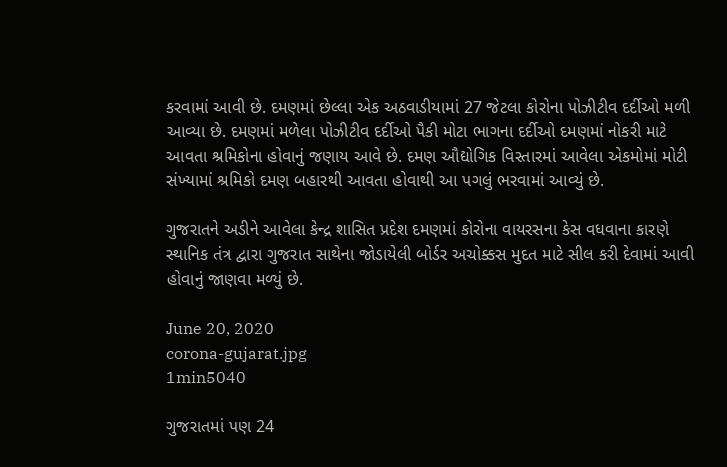કરવામાં આવી છે. દમણમાં છેલ્લા એક અઠવાડીયામાં 27 જેટલા કોરોના પોઝીટીવ દર્દીઓ મળી આવ્યા છે. દમણમાં મળેલા પોઝીટીવ દર્દીઓ પૈકી મોટા ભાગના દર્દીઓ દમણમાં નોકરી માટે આવતા શ્રમિકોના હોવાનું જણાય આવે છે. દમણ ઔદ્યોગિક વિસ્તારમાં આવેલા એકમોમાં મોટી સંખ્યામાં શ્રમિકો દમણ બહારથી આવતા હોવાથી આ પગલું ભરવામાં આવ્યું છે.

ગુજરાતને અડીને આવેલા કેન્દ્ર શાસિત પ્રદેશ દમણમાં કોરોના વાયરસના કેસ વધવાના કારણે સ્થાનિક તંત્ર દ્વારા ગુજરાત સાથેના જોડાયેલી બોર્ડર અચોક્કસ મુદત માટે સીલ કરી દેવામાં આવી હોવાનું જાણવા મળ્યું છે.

June 20, 2020
corona-gujarat.jpg
1min5040

ગુજરાતમાં પણ 24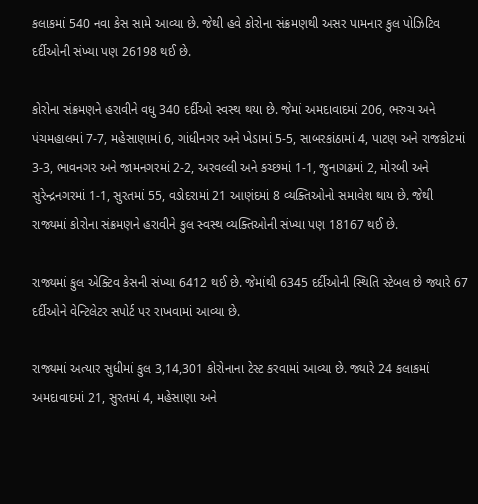કલાકમાં 540 નવા કેસ સામે આવ્યા છે. જેથી હવે કોરોના સંક્રમણથી અસર પામનાર કુલ પોઝિટિવ દર્દીઓની સંખ્યા પણ 26198 થઈ છે.

કોરોના સંક્રમણને હરાવીને વધુ 340 દર્દીઓ સ્વસ્થ થયા છે. જેમાં અમદાવાદમાં 206, ભરુચ અને પંચમહાલમાં 7-7, મહેસાણામાં 6, ગાંધીનગર અને ખેડામાં 5-5, સાબરકાંઠામાં 4, પાટણ અને રાજકોટમાં 3-3, ભાવનગર અને જામનગરમાં 2-2, અરવલ્લી અને કચ્છમાં 1-1, જુનાગઢમાં 2, મોરબી અને સુરેન્દ્રનગરમાં 1-1, સુરતમાં 55, વડોદરામાં 21 આણંદમાં 8 વ્યક્તિઓનો સમાવેશ થાય છે. જેથી રાજ્યમાં કોરોના સંક્રમણને હરાવીને કુલ સ્વસ્થ વ્યક્તિઓની સંખ્યા પણ 18167 થઈ છે.

રાજ્યમાં કુલ એક્ટિવ કેસની સંખ્યા 6412 થઈ છે. જેમાંથી 6345 દર્દીઓની સ્થિતિ સ્ટેબલ છે જ્યારે 67 દર્દીઓને વેન્ટિલેટર સપોર્ટ પર રાખવામાં આવ્યા છે.

રાજ્યમાં અત્યાર સુધીમાં કુલ 3,14,301 કોરોનાના ટેસ્ટ કરવામાં આવ્યા છે. જ્યારે 24 કલાકમાં અમદાવાદમાં 21, સુરતમાં 4, મહેસાણા અને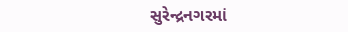સુરેન્દ્રનગરમાં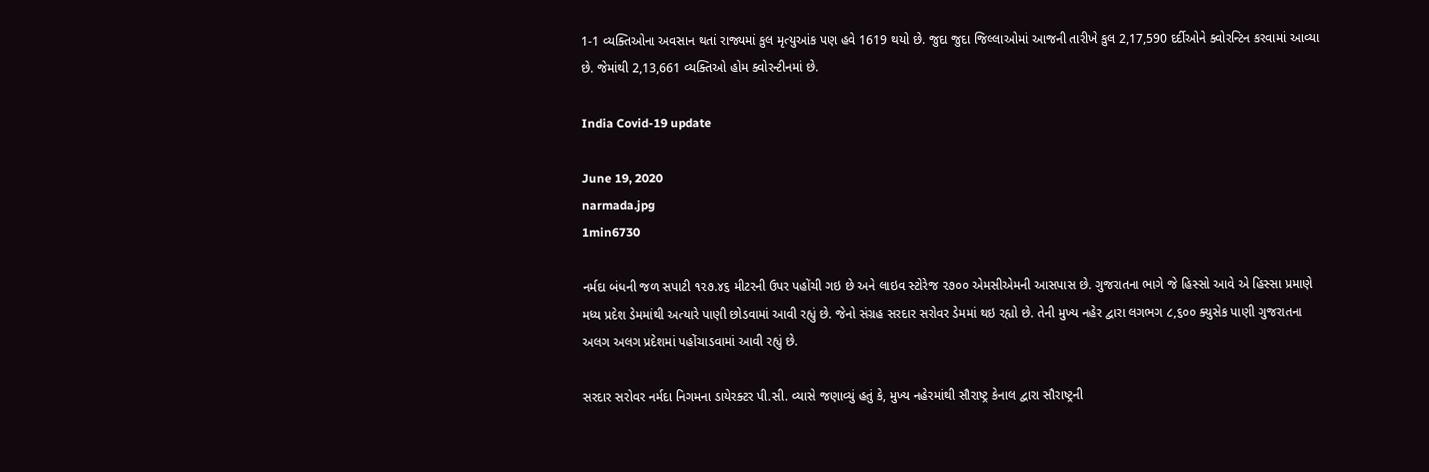1-1 વ્યક્તિઓના અવસાન થતાં રાજ્યમાં કુલ મૃત્યુઆંક પણ હવે 1619 થયો છે. જુદા જુદા જિલ્લાઓમાં આજની તારીખે કુલ 2,17,590 દર્દીઓને ક્વોરન્ટિન કરવામાં આવ્યા છે. જેમાંથી 2,13,661 વ્યક્તિઓ હોમ ક્વોરન્ટીનમાં છે.

India Covid-19 update

June 19, 2020
narmada.jpg
1min6730

નર્મદા બંધની જળ સપાટી ૧૨૭.૪૬ મીટરની ઉપર પહોંચી ગઇ છે અને લાઇવ સ્ટોરેજ ૨૭૦૦ એમસીએમની આસપાસ છે. ગુજરાતના ભાગે જે હિસ્સો આવે એ હિસ્સા પ્રમાણે મધ્ય પ્રદેશ ડેમમાંથી અત્યારે પાણી છોડવામાં આવી રહ્યું છે. જેનો સંગ્રહ સરદાર સરોવર ડેમમાં થઇ રહ્યો છે. તેની મુખ્ય નહેર દ્વારા લગભગ ૮,૬૦૦ ક્યુસેક પાણી ગુજરાતના અલગ અલગ પ્રદેશમાં પહોંચાડવામાં આવી રહ્યું છે.

સરદાર સરોવર નર્મદા નિગમના ડાયેરક્ટર પી.સી. વ્યાસે જણાવ્યું હતું કે, મુખ્ય નહેરમાંથી સૌરાષ્ટ્ર કેનાલ દ્વારા સૌરાષ્ટ્રની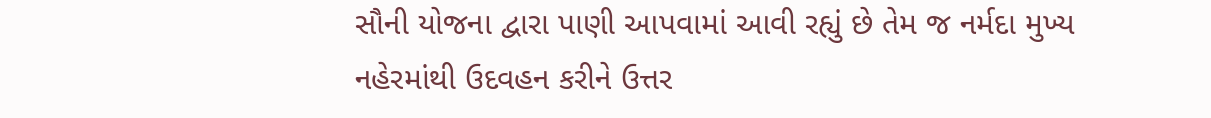સૌની યોજના દ્વારા પાણી આપવામાં આવી રહ્યું છે તેમ જ નર્મદા મુખ્ય નહેરમાંથી ઉદવહન કરીને ઉત્તર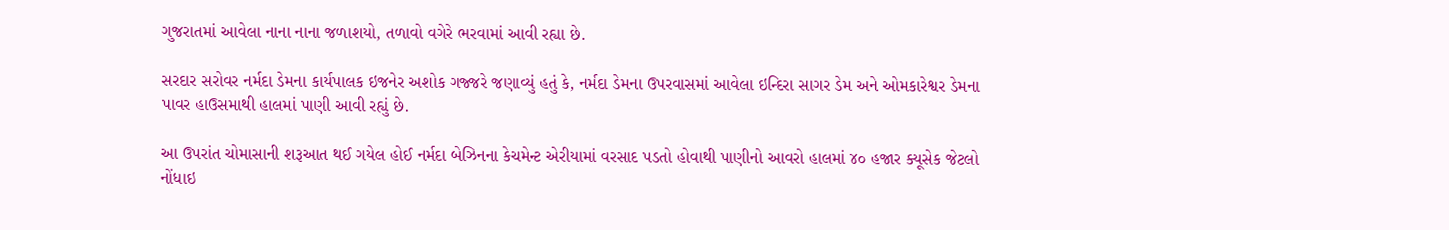ગુજરાતમાં આવેલા નાના નાના જળાશયો, તળાવો વગેરે ભરવામાં આવી રહ્યા છે.

સરદાર સરોવર નર્મદા ડેમના કાર્યપાલક ઇજનેર અશોક ગજ્જરે જણાવ્યું હતું કે, નર્મદા ડેમના ઉપરવાસમાં આવેલા ઇન્દિરા સાગર ડેમ અને ઓમકારેશ્વર ડેમના પાવર હાઉસમાથી હાલમાં પાણી આવી રહ્યું છે.

આ ઉપરાંત ચોમાસાની શરૂઆત થઈ ગયેલ હોઈ નર્મદા બેઝિનના કેચમેન્ટ એરીયામાં વરસાદ પડતો હોવાથી પાણીનો આવરો હાલમાં ૪૦ હજાર ક્યૂસેક જેટલો નોંધાઇ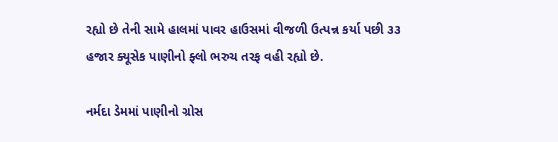રહ્યો છે તેની સામે હાલમાં પાવર હાઉસમાં વીજળી ઉત્પન્ન કર્યા પછી ૩૩ હજાર ક્યૂસેક પાણીનો ફ્લો ભરુચ તરફ વહી રહ્યો છે.

નર્મદા ડેમમાં પાણીનો ગ્રોસ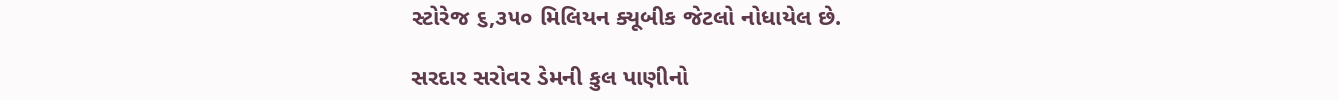સ્ટોરેજ ૬,૩૫૦ મિલિયન ક્યૂબીક જેટલો નોધાયેલ છે.

સરદાર સરોવર ડેમની કુલ પાણીનો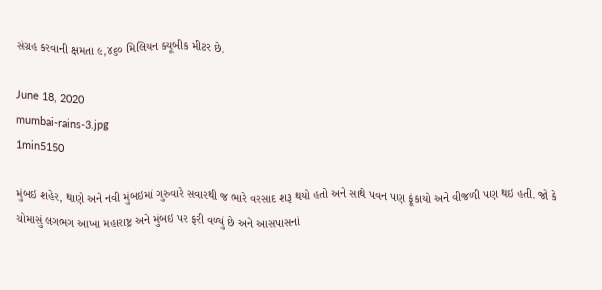સંગ્રહ કરવાની ક્ષમતા ૯,૪૬૦ મિલિયન ક્યૂબીક મીટર છે.

June 18, 2020
mumbai-rains-3.jpg
1min5150

મુંબઇ શહેર, થાણે અને નવી મુંબઇમાં ગુરુવારે સવારથી જ ભારે વરસાદ શરૂ થયો હતો અને સાથે પવન પણ ફૂંકાયો અને વીજળી પણ થઇ હતી. જો કે ચોમાસું લગભગ આખા મહારાષ્ટ્ર અને મુંબઇ પર ફરી વળ્યું છે અને આસપાસનાં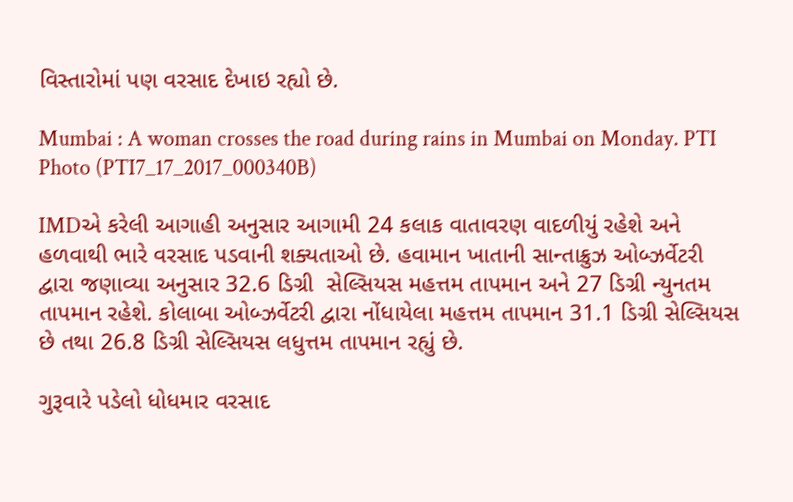વિસ્તારોમાં પણ વરસાદ દેખાઇ રહ્યો છે.

Mumbai : A woman crosses the road during rains in Mumbai on Monday. PTI Photo (PTI7_17_2017_000340B)

IMDએ કરેલી આગાહી અનુસાર આગામી 24 કલાક વાતાવરણ વાદળીયું રહેશે અને હળવાથી ભારે વરસાદ પડવાની શક્યતાઓ છે. હવામાન ખાતાની સાન્તાક્રુઝ ઓબ્ઝર્વેટરી દ્વારા જણાવ્યા અનુસાર 32.6 ડિગ્રી  સેલ્સિયસ મહત્તમ તાપમાન અને 27 ડિગ્રી ન્યુનતમ તાપમાન રહેશે. કોલાબા ઓબ્ઝર્વેટરી દ્વારા નોંધાયેલા મહત્તમ તાપમાન 31.1 ડિગ્રી સેલ્સિયસ છે તથા 26.8 ડિગ્રી સેલ્સિયસ લધુત્તમ તાપમાન રહ્યું છે.

ગુરૂવારે પડેલો ધોધમાર વરસાદ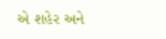એ શહેર અને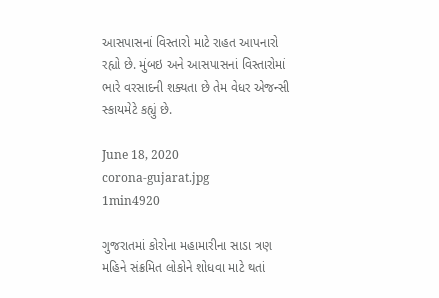આસપાસનાં વિસ્તારો માટે રાહત આપનારો રહ્યો છે. મુંબઇ અને આસપાસનાં વિસ્તારોમાં ભારે વરસાદની શક્યતા છે તેમ વેધર એજન્સી સ્કાયમેટે કહ્યું છે.

June 18, 2020
corona-gujarat.jpg
1min4920

ગુજરાતમાં કોરોના મહામારીના સાડા ત્રણ મહિને સંક્રમિત લોકોને શોધવા માટે થતાં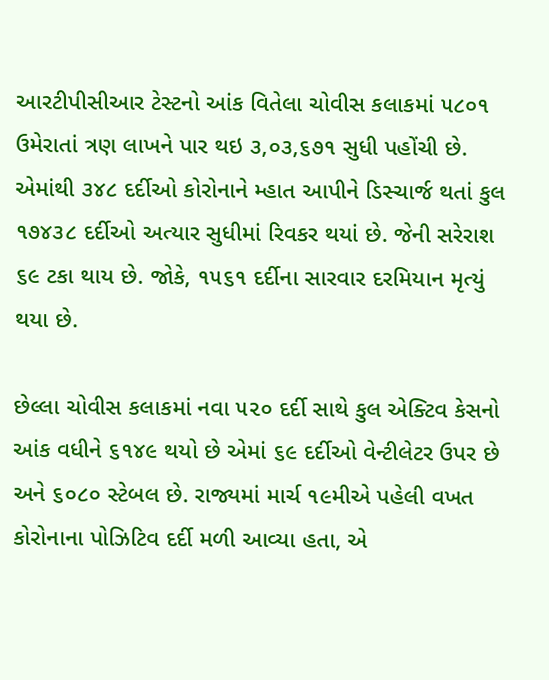આરટીપીસીઆર ટેસ્ટનો આંક વિતેલા ચોવીસ કલાકમાં ૫૮૦૧ ઉમેરાતાં ત્રણ લાખને પાર થઇ ૩,૦૩,૬૭૧ સુધી પહોંચી છે. એમાંથી ૩૪૮ દર્દીઓ કોરોનાને મ્હાત આપીને ડિસ્ચાર્જ થતાં કુલ ૧૭૪૩૮ દર્દીઓ અત્યાર સુધીમાં રિવકર થયાં છે. જેની સરેરાશ ૬૯ ટકા થાય છે. જોકે, ૧૫૬૧ દર્દીના સારવાર દરમિયાન મૃત્યું થયા છે.

છેલ્લા ચોવીસ કલાકમાં નવા ૫૨૦ દર્દી સાથે કુલ એક્ટિવ કેસનો આંક વધીને ૬૧૪૯ થયો છે એમાં ૬૯ દર્દીઓ વેન્ટીલેટર ઉપર છે અને ૬૦૮૦ સ્ટેબલ છે. રાજ્યમાં માર્ચ ૧૯મીએ પહેલી વખત કોરોનાના પોઝિટિવ દર્દી મળી આવ્યા હતા, એ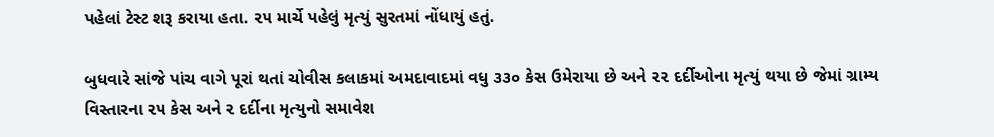પહેલાં ટેસ્ટ શરૂ કરાયા હતા. ૨૫ માર્ચે પહેલું મૃત્યું સુરતમાં નોંધાયું હતું.

બુધવારે સાંજે પાંચ વાગે પૂરાં થતાં ચોવીસ કલાકમાં અમદાવાદમાં વધુ ૩૩૦ કેસ ઉમેરાયા છે અને ૨૨ દર્દીઓના મૃત્યું થયા છે જેમાં ગ્રામ્ય વિસ્તારના ૨૫ કેસ અને ૨ દર્દીના મૃત્યુનો સમાવેશ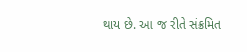થાય છે. આ જ રીતે સંક્રમિત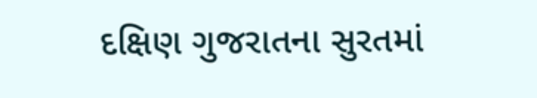દક્ષિણ ગુજરાતના સુરતમાં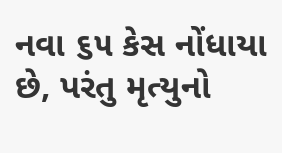નવા ૬૫ કેસ નોંધાયા છે, પરંતુ મૃત્યુનો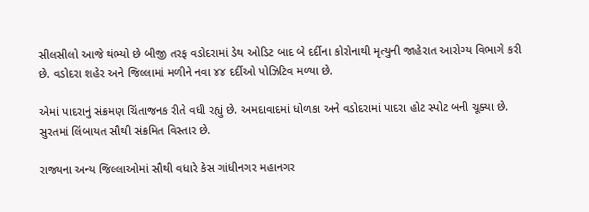સીલસીલો આજે થંભ્યો છે બીજી તરફ વડોદરામાં ડેથ ઓડિટ બાદ બે દર્દીના કોરોનાથી મૃત્યુની જાહેરાત આરોગ્ય વિભાગે કરી છે. વડોદરા શહેર અને જિલ્લામાં મળીને નવા ૪૪ દર્દીઓ પોઝિટિવ મળ્યા છે.

એમાં પાદરાનું સંક્રમણ ચિંતાજનક રીતે વધી રહ્યું છે. અમદાવાદમાં ધોળકા અને વડોદરામાં પાદરા હોટ સ્પોટ બની ચૂક્યા છે. સુરતમાં લિંબાયત સૌથી સંક્રમિત વિસ્તાર છે.

રાજ્યના અન્ય જિલ્લાઓમાં સૌથી વધારે કેસ ગાંધીનગર મહાનગર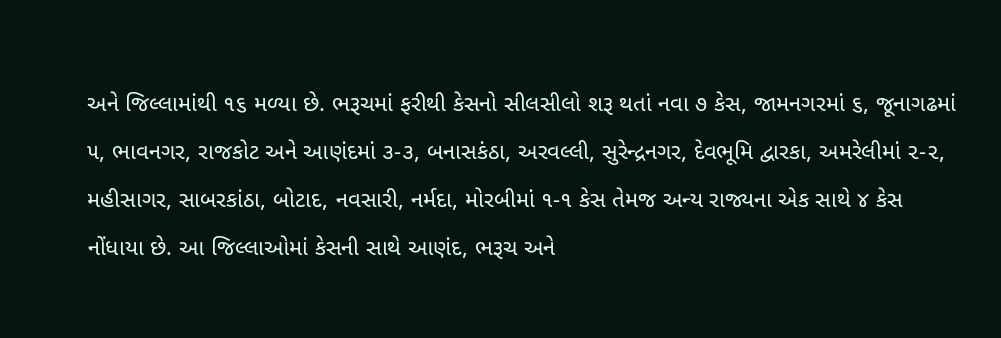અને જિલ્લામાંથી ૧૬ મળ્યા છે. ભરૂચમાં ફરીથી કેસનો સીલસીલો શરૂ થતાં નવા ૭ કેસ, જામનગરમાં ૬, જૂનાગઢમાં ૫, ભાવનગર, રાજકોટ અને આણંદમાં ૩-૩, બનાસકંઠા, અરવલ્લી, સુરેન્દ્રનગર, દેવભૂમિ દ્વારકા, અમરેલીમાં ૨-૨, મહીસાગર, સાબરકાંઠા, બોટાદ, નવસારી, નર્મદા, મોરબીમાં ૧-૧ કેસ તેમજ અન્ય રાજ્યના એક સાથે ૪ કેસ નોંધાયા છે. આ જિલ્લાઓમાં કેસની સાથે આણંદ, ભરૂચ અને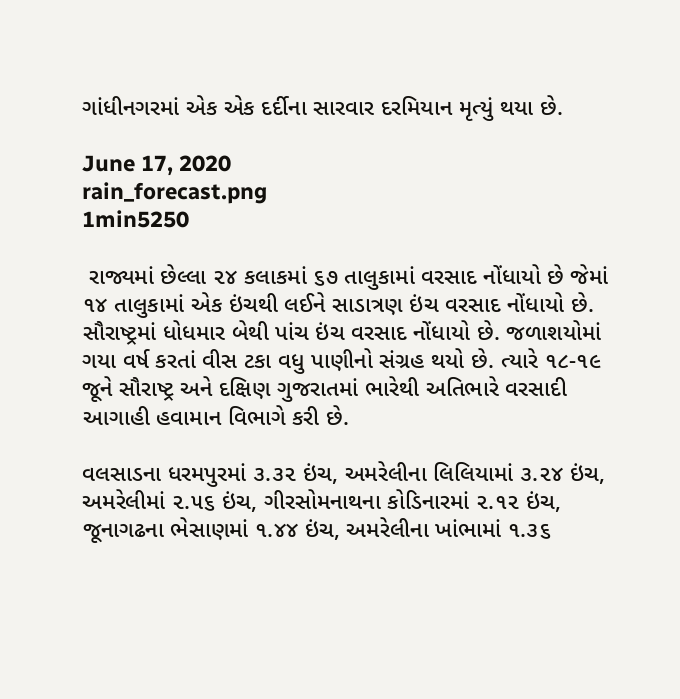ગાંધીનગરમાં એક એક દર્દીના સારવાર દરમિયાન મૃત્યું થયા છે.

June 17, 2020
rain_forecast.png
1min5250

 રાજ્યમાં છેલ્લા ૨૪ કલાકમાં ૬૭ તાલુકામાં વરસાદ નોંધાયો છે જેમાં ૧૪ તાલુકામાં એક ઇંચથી લઈને સાડાત્રણ ઇંચ વરસાદ નોંધાયો છે. સૌરાષ્ટ્રમાં ધોધમાર બેથી પાંચ ઇંચ વરસાદ નોંધાયો છે. જળાશયોમાં ગયા વર્ષ કરતાં વીસ ટકા વધુ પાણીનો સંગ્રહ થયો છે. ત્યારે ૧૮-૧૯ જૂને સૌરાષ્ટ્ર અને દક્ષિણ ગુજરાતમાં ભારેથી અતિભારે વરસાદી આગાહી હવામાન વિભાગે કરી છે.

વલસાડના ધરમપુરમાં ૩.૩૨ ઇંચ, અમરેલીના લિલિયામાં ૩.૨૪ ઇંચ, અમરેલીમાં ૨.૫૬ ઇંચ, ગીરસોમનાથના કોડિનારમાં ૨.૧૨ ઇંચ, જૂનાગઢના ભેસાણમાં ૧.૪૪ ઇંચ, અમરેલીના ખાંભામાં ૧.૩૬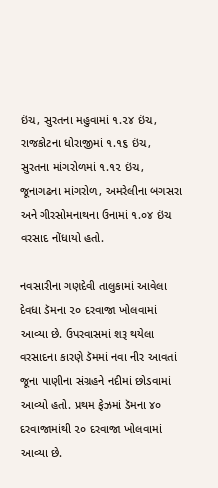ઇંચ, સુરતના મહુવામાં ૧.૨૪ ઇંચ, રાજકોટના ધોરાજીમાં ૧.૧૬ ઇંચ, સુરતના માંગરોળમાં ૧.૧૨ ઇંચ, જૂનાગઢના માંગરોળ, અમરેલીના બગસરા અને ગીરસોમનાથના ઉનામાં ૧.૦૪ ઇંચ વરસાદ નોંધાયો હતો.

નવસારીના ગણદેવી તાલુકામાં આવેલા દેવધા ડૅમના ૨૦ દરવાજા ખોલવામાં આવ્યા છે. ઉપરવાસમાં શરૂ થયેલા વરસાદના કારણે ડૅમમાં નવા નીર આવતાં જૂના પાણીના સંગ્રહને નદીમાં છોડવામાં આવ્યો હતો. પ્રથમ ફેઝમાં ડૅમના ૪૦ દરવાજામાંથી ૨૦ દરવાજા ખોલવામાં આવ્યા છે.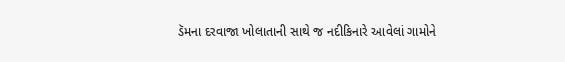ડૅમના દરવાજા ખોલાતાની સાથે જ નદીકિનારે આવેલાં ગામોને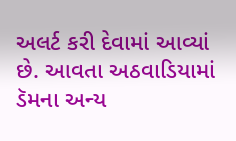અલર્ટ કરી દેવામાં આવ્યાં છે. આવતા અઠવાડિયામાં ડૅમના અન્ય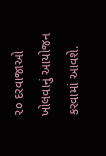૨૦ દરવાજાઓ ખોલવાનું આયોજન કરવામાં આવશે.